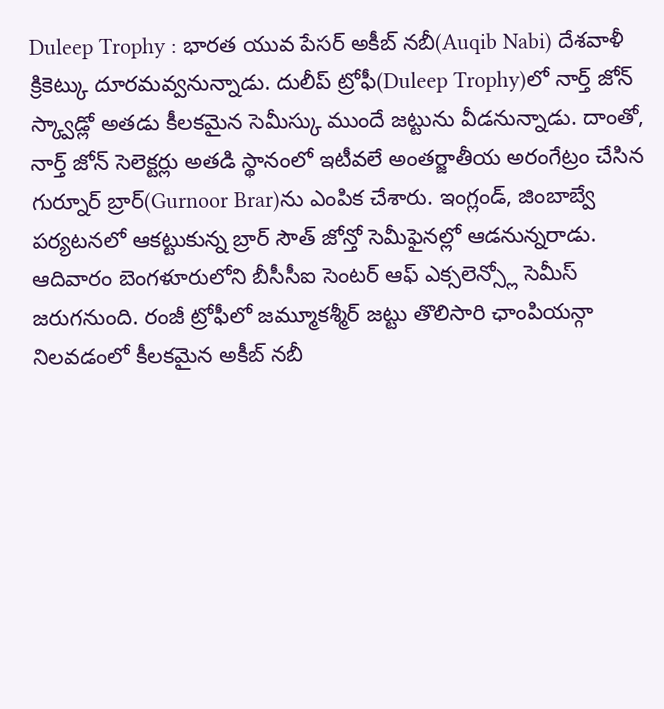Duleep Trophy : భారత యువ పేసర్ అకీబ్ నబీ(Auqib Nabi) దేశవాళీ క్రికెట్కు దూరమవ్వనున్నాడు. దులీప్ ట్రోఫీ(Duleep Trophy)లో నార్త్ జోన్ స్క్వాడ్లో అతడు కీలకమైన సెమీస్కు ముందే జట్టును వీడనున్నాడు. దాంతో, నార్త్ జోన్ సెలెక్టర్లు అతడి స్థానంలో ఇటీవలే అంతర్జాతీయ అరంగేట్రం చేసిన గుర్నూర్ బ్రార్(Gurnoor Brar)ను ఎంపిక చేశారు. ఇంగ్లండ్, జింబాబ్వే పర్యటనలో ఆకట్టుకున్న బ్రార్ సౌత్ జోన్తో సెమీఫైనల్లో ఆడనున్నరాడు. ఆదివారం బెంగళూరులోని బీసీసీఐ సెంటర్ ఆఫ్ ఎక్సలెన్స్లో సెమీస్ జరుగనుంది. రంజీ ట్రోఫీలో జమ్మూకశ్మీర్ జట్టు తొలిసారి ఛాంపియన్గా నిలవడంలో కీలకమైన అకీబ్ నబీ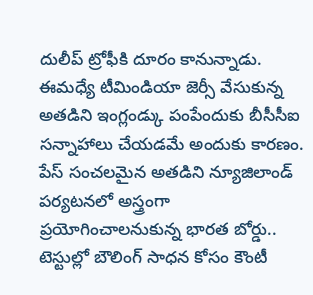దులీప్ ట్రోఫీకి దూరం కానున్నాడు. ఈమధ్యే టీమిండియా జెర్సీ వేసుకున్న అతడిని ఇంగ్లండ్కు పంపేందుకు బీసీసీఐ సన్నాహాలు చేయడమే అందుకు కారణం. పేస్ సంచలమైన అతడిని న్యూజిలాండ్ పర్యటనలో అస్త్రంగా ప్రయోగించాలనుకున్న భారత బోర్డు.. టెస్టుల్లో బౌలింగ్ సాధన కోసం కౌంటీ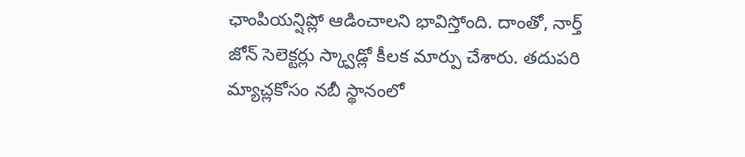ఛాంపియన్షిప్లో ఆడించాలని భావిస్తోంది. దాంతో, నార్త్ జోన్ సెలెక్టర్లు స్క్వాడ్లో కీలక మార్పు చేశారు. తదుపరి మ్యాచ్లకోసం నబీ స్థానంలో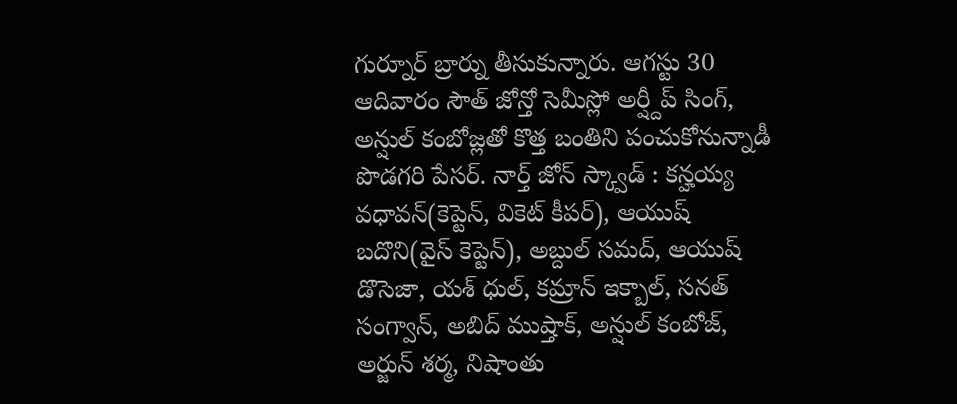గుర్నూర్ బ్రార్ను తీసుకున్నారు. ఆగస్టు 30 ఆదివారం సౌత్ జోన్తో సెమీస్లో అర్ష్దీప్ సింగ్, అన్షుల్ కంబోజ్లతో కొత్త బంతిని పంచుకోనున్నాడీ పొడగరి పేసర్. నార్త్ జోన్ స్క్వాడ్ : కన్హయ్య వధావన్(కెప్టెన్, వికెట్ కీపర్), ఆయుష్ బదొని(వైస్ కెప్టెన్), అబ్దుల్ సమద్, ఆయుష్ డొసెజా, యశ్ ధుల్, కమ్రాన్ ఇక్బాల్, సనత్ సంగ్వాన్, అబిద్ ముష్తాక్, అన్షుల్ కంబోజ్, అర్జున్ శర్మ, నిషాంతు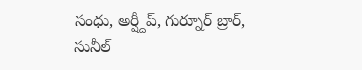సంధు, అర్ష్దీప్, గుర్నూర్ బ్రార్, సునీల్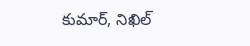కుమార్, నిఖిల్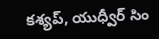కశ్యప్, యుధ్వీర్ సిం